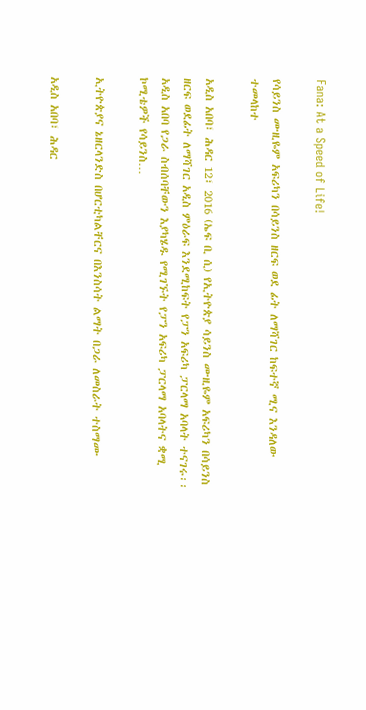Fana: At a Speed of Life!

የሳይንስ ሙዚዬም አፍሪካን በሳይንስ ዘርፍ ወደ ፊት ለማሻገር ከፍተኛ ሚና እንዳለው ተመላከተ

አዲስ አበባ፣ ሕዳር 12፣ 2016 (ኤፍ ቢ ሲ) የኢትዮጵያ ሳይንስ ሙዚዬም አፍሪካን በሳይንስ ዘርፍ ወደፊት ለማሻገር አዲስ ምዕራፍ እንደሚከፍት የፓን አፍሪካ ፓርላማ አባላት ተናገሩ፡፡ አዲስ አበባ የጋራ ስብሰባቸውን እያካሄዱ የሚገኙት የፓን አፍሪካ ፓርላማ አባላትና ቋሚ ኮሚቴዎች የሳይንስ…

ኢትዮጵያና ኔዘርላንድስ በሆርቲካልቸርና በእንስሳት ልማት በጋራ ለመስራት ተስማሙ

አዲስ አበባ፣ ሕዳር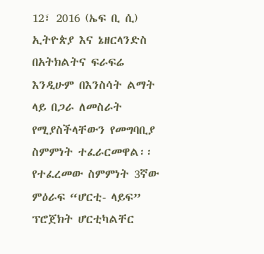12፣ 2016 (ኤፍ ቢ ሲ) ኢትዮጵያ እና ኔዘርላንድስ በአትክልትና ፍራፍሬ እንዲሁም በእንስሳት ልማት ላይ በጋራ ለመስራት የሚያስችላቸውን የመግባቢያ ስምምነት ተፈራርመዋል፡፡ የተፈረመው ስምምነት 3ኛው ምዕራፍ “ሆርቲ- ላይፍ” ፕሮጀክት ሆርቲካልቸር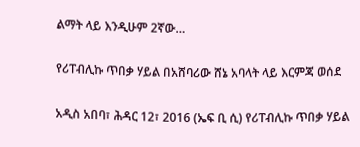ልማት ላይ እንዲሁም 2ኛው…

የሪፐብሊኩ ጥበቃ ሃይል በአሸባሪው ሸኔ አባላት ላይ እርምጃ ወሰደ

አዲስ አበባ፣ ሕዳር 12፣ 2016 (ኤፍ ቢ ሲ) የሪፐብሊኩ ጥበቃ ሃይል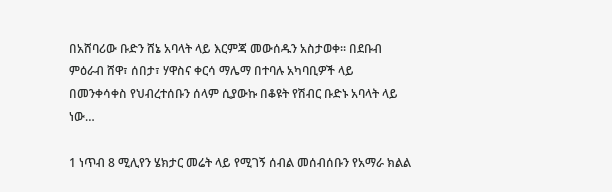በአሸባሪው ቡድን ሸኔ አባላት ላይ እርምጃ መውሰዱን አስታወቀ፡፡ በደቡብ ምዕራብ ሸዋ፣ ሰበታ፣ ሃዋስና ቀርሳ ማሌማ በተባሉ አካባቢዎች ላይ በመንቀሳቀስ የህብረተሰቡን ሰላም ሲያውኩ በቆዩት የሽብር ቡድኑ አባላት ላይ ነው…

1 ነጥብ 8 ሚሊየን ሄክታር መሬት ላይ የሚገኝ ሰብል መሰብሰቡን የአማራ ክልል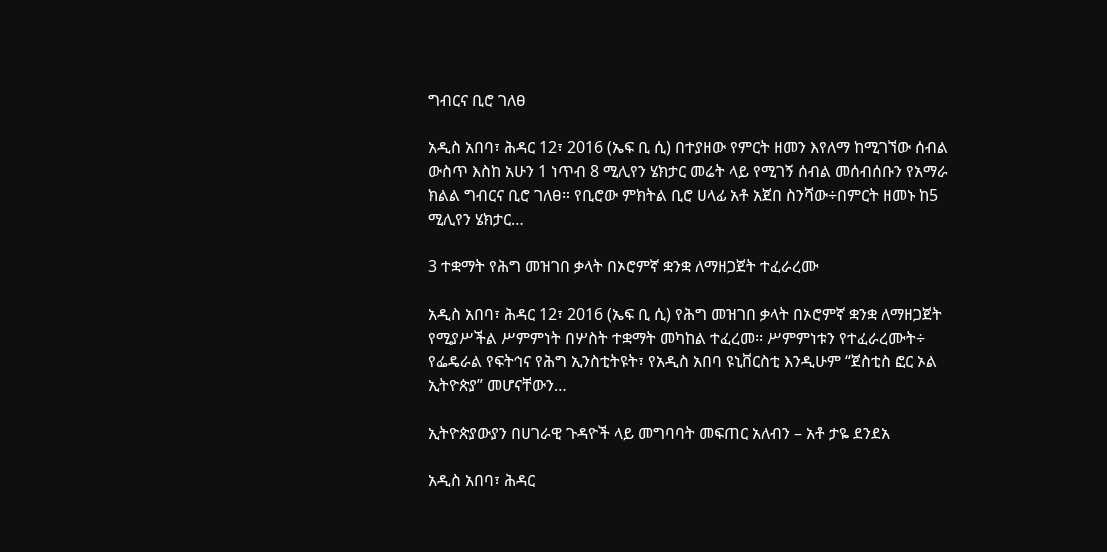ግብርና ቢሮ ገለፀ

አዲስ አበባ፣ ሕዳር 12፣ 2016 (ኤፍ ቢ ሲ) በተያዘው የምርት ዘመን እየለማ ከሚገኘው ሰብል ውስጥ እስከ አሁን 1 ነጥብ 8 ሚሊየን ሄክታር መሬት ላይ የሚገኝ ሰብል መሰብሰቡን የአማራ ክልል ግብርና ቢሮ ገለፀ። የቢሮው ምክትል ቢሮ ሀላፊ አቶ አጀበ ስንሻው÷በምርት ዘመኑ ከ5 ሚሊየን ሄክታር…

3 ተቋማት የሕግ መዝገበ ቃላት በኦሮምኛ ቋንቋ ለማዘጋጀት ተፈራረሙ

አዲስ አበባ፣ ሕዳር 12፣ 2016 (ኤፍ ቢ ሲ) የሕግ መዝገበ ቃላት በኦሮምኛ ቋንቋ ለማዘጋጀት የሚያሥችል ሥምምነት በሦስት ተቋማት መካከል ተፈረመ፡፡ ሥምምነቱን የተፈራረሙት÷ የፌዴራል የፍትኅና የሕግ ኢንስቲትዩት፣ የአዲስ አበባ ዩኒቨርስቲ እንዲሁም “ጀስቲስ ፎር ኦል ኢትዮጵያ” መሆናቸውን…

ኢትዮጵያውያን በሀገራዊ ጉዳዮች ላይ መግባባት መፍጠር አለብን – አቶ ታዬ ደንደአ

አዲስ አበባ፣ ሕዳር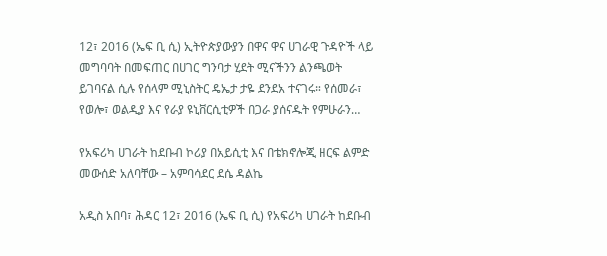12፣ 2016 (ኤፍ ቢ ሲ) ኢትዮጵያውያን በዋና ዋና ሀገራዊ ጉዳዮች ላይ መግባባት በመፍጠር በሀገር ግንባታ ሂደት ሚናችንን ልንጫወት ይገባናል ሲሉ የሰላም ሚኒስትር ዴኤታ ታዬ ደንደአ ተናገሩ። የሰመራ፣ የወሎ፣ ወልዲያ እና የራያ ዩኒቨርሲቲዎች በጋራ ያሰናዱት የምሁራን…

የአፍሪካ ሀገራት ከደቡብ ኮሪያ በአይሲቲ እና በቴክኖሎጂ ዘርፍ ልምድ መውሰድ አለባቸው – አምባሳደር ደሴ ዳልኬ

አዲስ አበባ፣ ሕዳር 12፣ 2016 (ኤፍ ቢ ሲ) የአፍሪካ ሀገራት ከደቡብ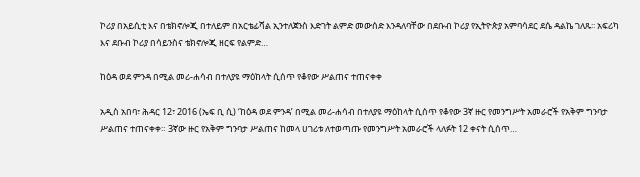ኮሪያ በአይሲቲ እና በቴክኖሎጂ በተለይም በአርቴፊሻል ኢንተለጀንስ እድገት ልምድ መውሰድ እንዳለባቸው በደቡብ ኮሪያ የኢትዮጵያ አምባሳደር ደሴ ዳልኬ ገለጹ፡፡ አፍሪካ እና ደቡብ ኮሪያ በሳይንስና ቴክኖሎጂ ዘርፍ የልምድ…

ከዕዳ ወደ ምንዳ በሚል መሪ-ሐሳብ በተለያዩ ማዕከላት ሲሰጥ የቆየው ሥልጠና ተጠናቀቀ

አዲስ አበባ፣ ሕዳር 12፣ 2016 (ኤፍ ቢ ሲ) ‘ከዕዳ ወደ ምንዳ’ በሚል መሪ-ሐሳብ በተለያዩ ማዕከላት ሲሰጥ የቆየው 3ኛ ዙር የመንግሥት አመራሮች የአቅም ግንባታ ሥልጠና ተጠናቀቀ። 3ኛው ዙር የአቅም ግንባታ ሥልጠና ከመላ ሀገሪቱ ለተወጣጡ የመንግሥት አመራሮች ላለፉት 12 ቀናት ሲሰጥ…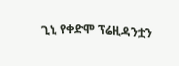ጊኒ የቀድሞ ፕሬዚዳንቷን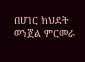በሀገር ክህደት ወንጀል ምርመራ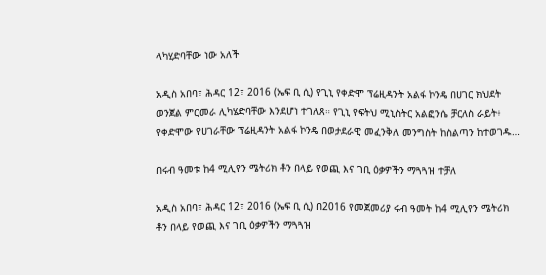ላካሂድባቸው ነው አለች

አዲስ አበባ፣ ሕዳር 12፣ 2016 (ኤፍ ቢ ሲ) የጊኒ የቀድሞ ፕሬዚዳንት አልፋ ኮንዴ በሀገር ክህደት ወንጀል ምርመራ ሊካሄድባቸው እንደሆነ ተገለጸ። የጊኒ የፍትህ ሚኒስትር አልፎንሴ ቻርለስ ራይት፥ የቀድሞው የሀገራቸው ፕሬዚዳንት አልፋ ኮንዴ በወታደራዊ መፈንቅለ መንግስት ከስልጣን ከተወገዱ…

በሩብ ዓመቱ ከ4 ሚሊየን ሜትሪክ ቶን በላይ የወጪ እና ገቢ ዕቃዎችን ማጓጓዝ ተቻለ

አዲስ አበባ፣ ሕዳር 12፣ 2016 (ኤፍ ቢ ሲ) በ2016 የመጀመሪያ ሩብ ዓመት ከ4 ሚሊየን ሜትሪክ ቶን በላይ የወጪ እና ገቢ ዕቃዎችን ማጓጓዝ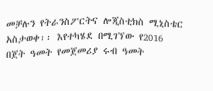መቻሉን የትራንስፖርትና ሎጂስቲክስ ሚኒስቴር አስታወቀ፡፡ እየተካሄደ በሚገኘው የ2016 በጀት ዓመት የመጀመሪያ ሩብ ዓመት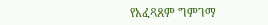የአፈጻጸም ግምገማ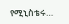የሚኒስቴሩ…